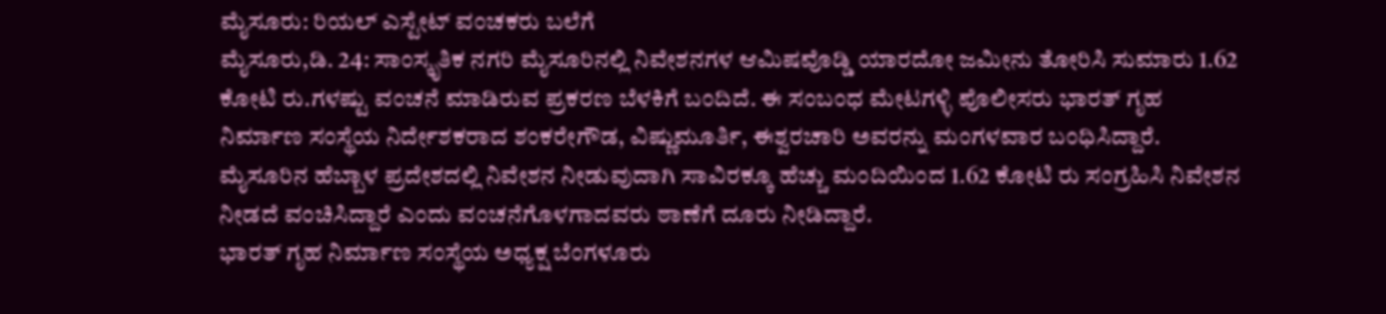ಮೈಸೂರು: ರಿಯಲ್ ಎಸ್ಟೇಟ್ ವಂಚಕರು ಬಲೆಗೆ
ಮೈಸೂರು,ಡಿ. 24: ಸಾಂಸ್ಕೃತಿಕ ನಗರಿ ಮೈಸೂರಿನಲ್ಲಿ ನಿವೇಶನಗಳ ಆಮಿಷವೊಡ್ಡಿ ಯಾರದೋ ಜಮೀನು ತೋರಿಸಿ ಸುಮಾರು 1.62 ಕೋಟಿ ರು.ಗಳಷ್ಟು ವಂಚನೆ ಮಾಡಿರುವ ಪ್ರಕರಣ ಬೆಳಕಿಗೆ ಬಂದಿದೆ. ಈ ಸಂಬಂಧ ಮೇಟಗಳ್ಳಿ ಪೊಲೀಸರು ಭಾರತ್ ಗೃಹ ನಿರ್ಮಾಣ ಸಂಸ್ಥೆಯ ನಿರ್ದೇಶಕರಾದ ಶಂಕರೇಗೌಡ, ವಿಷ್ಣುಮೂರ್ತಿ, ಈಶ್ವರಚಾರಿ ಅವರನ್ನು ಮಂಗಳವಾರ ಬಂಧಿಸಿದ್ದಾರೆ.
ಮೈಸೂರಿನ ಹೆಬ್ಬಾಳ ಪ್ರದೇಶದಲ್ಲಿ ನಿವೇಶನ ನೀಡುವುದಾಗಿ ಸಾವಿರಕ್ಕೂ ಹೆಚ್ಚು ಮಂದಿಯಿಂದ 1.62 ಕೋಟಿ ರು ಸಂಗ್ರಹಿಸಿ ನಿವೇಶನ ನೀಡದೆ ವಂಚಿಸಿದ್ದಾರೆ ಎಂದು ವಂಚನೆಗೊಳಗಾದವರು ಠಾಣೆಗೆ ದೂರು ನೀಡಿದ್ದಾರೆ.
ಭಾರತ್ ಗೃಹ ನಿರ್ಮಾಣ ಸಂಸ್ಥೆಯ ಅಧ್ಯಕ್ಷ ಬೆಂಗಳೂರು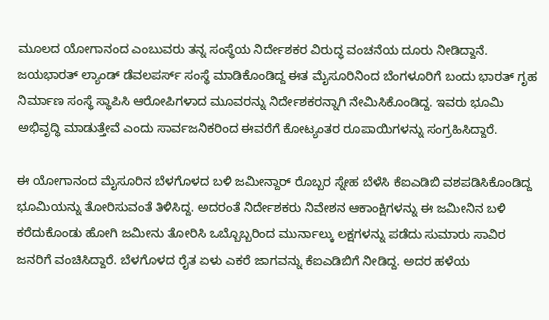ಮೂಲದ ಯೋಗಾನಂದ ಎಂಬುವರು ತನ್ನ ಸಂಸ್ಥೆಯ ನಿರ್ದೇಶಕರ ವಿರುದ್ಧ ವಂಚನೆಯ ದೂರು ನೀಡಿದ್ದಾನೆ. ಜಯಭಾರತ್ ಲ್ಯಾಂಡ್ ಡೆವಲಪರ್ಸ್ ಸಂಸ್ಥೆ ಮಾಡಿಕೊಂಡಿದ್ದ ಈತ ಮೈಸೂರಿನಿಂದ ಬೆಂಗಳೂರಿಗೆ ಬಂದು ಭಾರತ್ ಗೃಹ ನಿರ್ಮಾಣ ಸಂಸ್ಥೆ ಸ್ಥಾಪಿಸಿ ಆರೋಪಿಗಳಾದ ಮೂವರನ್ನು ನಿರ್ದೇಶಕರನ್ನಾಗಿ ನೇಮಿಸಿಕೊಂಡಿದ್ದ. ಇವರು ಭೂಮಿ ಅಭಿವೃದ್ಧಿ ಮಾಡುತ್ತೇವೆ ಎಂದು ಸಾರ್ವಜನಿಕರಿಂದ ಈವರೆಗೆ ಕೋಟ್ಯಂತರ ರೂಪಾಯಿಗಳನ್ನು ಸಂಗ್ರಹಿಸಿದ್ದಾರೆ.

ಈ ಯೋಗಾನಂದ ಮೈಸೂರಿನ ಬೆಳಗೊಳದ ಬಳಿ ಜಮೀನ್ದಾರ್ ರೊಬ್ಬರ ಸ್ನೇಹ ಬೆಳೆಸಿ ಕೆಐಎಡಿಬಿ ವಶಪಡಿಸಿಕೊಂಡಿದ್ದ ಭೂಮಿಯನ್ನು ತೋರಿಸುವಂತೆ ತಿಳಿಸಿದ್ದ. ಅದರಂತೆ ನಿರ್ದೇಶಕರು ನಿವೇಶನ ಆಕಾಂಕ್ಷಿಗಳನ್ನು ಈ ಜಮೀನಿನ ಬಳಿ ಕರೆದುಕೊಂಡು ಹೋಗಿ ಜಮೀನು ತೋರಿಸಿ ಒಬ್ಬೊಬ್ಬರಿಂದ ಮುರ್ನಾಲ್ಕು ಲಕ್ಷಗಳನ್ನು ಪಡೆದು ಸುಮಾರು ಸಾವಿರ ಜನರಿಗೆ ವಂಚಿಸಿದ್ದಾರೆ. ಬೆಳಗೊಳದ ರೈತ ಏಳು ಎಕರೆ ಜಾಗವನ್ನು ಕೆಐಎಡಿಬಿಗೆ ನೀಡಿದ್ದ. ಅದರ ಹಳೆಯ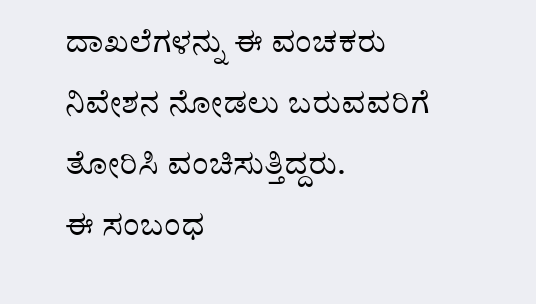ದಾಖಲೆಗಳನ್ನು ಈ ವಂಚಕರು ನಿವೇಶನ ನೋಡಲು ಬರುವವರಿಗೆ ತೋರಿಸಿ ವಂಚಿಸುತ್ತಿದ್ದರು.
ಈ ಸಂಬಂಧ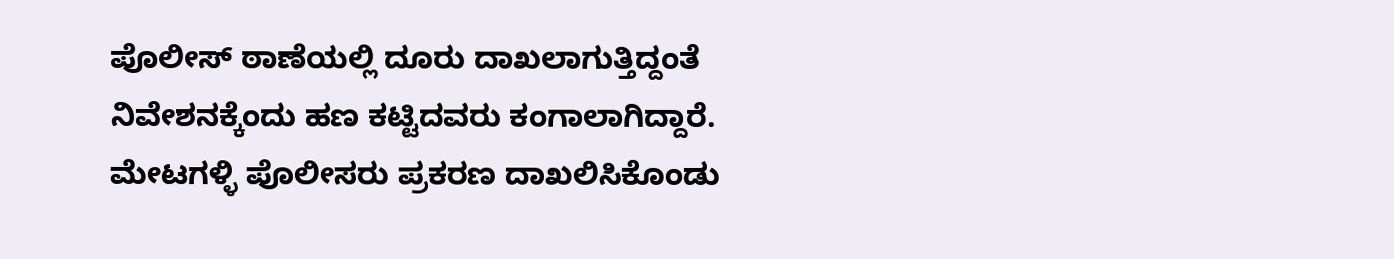ಪೊಲೀಸ್ ಠಾಣೆಯಲ್ಲಿ ದೂರು ದಾಖಲಾಗುತ್ತಿದ್ದಂತೆ ನಿವೇಶನಕ್ಕೆಂದು ಹಣ ಕಟ್ಟಿದವರು ಕಂಗಾಲಾಗಿದ್ದಾರೆ. ಮೇಟಗಳ್ಳಿ ಪೊಲೀಸರು ಪ್ರಕರಣ ದಾಖಲಿಸಿಕೊಂಡು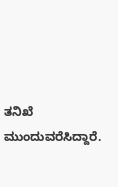ತನಿಖೆ ಮುಂದುವರೆಸಿದ್ದಾರೆ.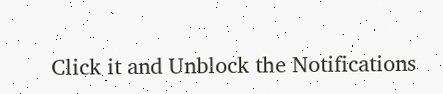Click it and Unblock the Notifications